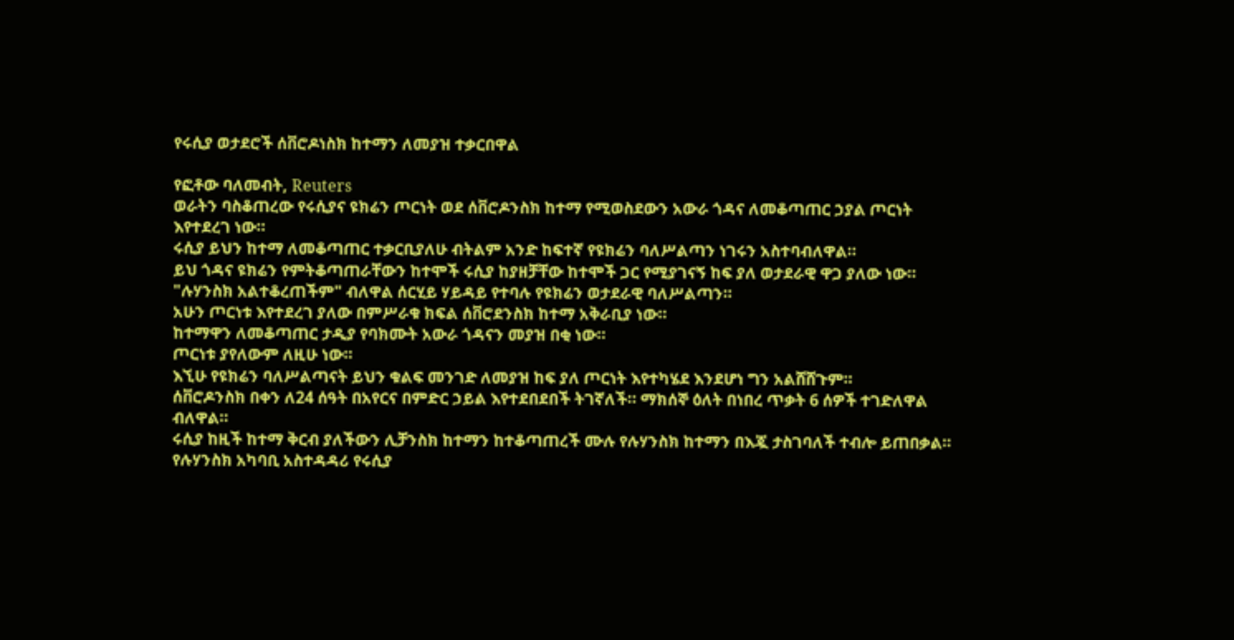የሩሲያ ወታደሮች ሰቨሮዶነስክ ከተማን ለመያዝ ተቃርበዋል

የፎቶው ባለመብት, Reuters
ወራትን ባስቆጠረው የሩሲያና ዩክሬን ጦርነት ወደ ሰቨሮዶንስክ ከተማ የሚወስደውን አውራ ጎዳና ለመቆጣጠር ኃያል ጦርነት እየተደረገ ነው።
ሩሲያ ይህን ከተማ ለመቆጣጠር ተቃርቢያለሁ ብትልም አንድ ከፍተኛ የዩክሬን ባለሥልጣን ነገሩን አስተባብለዋል።
ይህ ጎዳና ዩክሬን የምትቆጣጠራቸውን ከተሞች ሩሲያ ከያዘቻቸው ከተሞች ጋር የሚያገናኝ ከፍ ያለ ወታደራዊ ዋጋ ያለው ነው።
"ሉሃንስክ አልተቆረጠችም" ብለዋል ሰርሂይ ሃይዳይ የተባሉ የዩክሬን ወታደራዊ ባለሥልጣን።
አሁን ጦርነቱ እየተደረገ ያለው በምሥራቁ ክፍል ሰቨሮደንስክ ከተማ አቅራቢያ ነው።
ከተማዋን ለመቆጣጠር ታዲያ የባክሙት አውራ ጎዳናን መያዝ በቂ ነው።
ጦርነቱ ያየለውም ለዚሁ ነው።
እኚሁ የዩክሬን ባለሥልጣናት ይህን ቁልፍ መንገድ ለመያዝ ከፍ ያለ ጦርነት እየተካሄደ እንደሆነ ግን አልሸሸጉም።
ሰቨሮዶንስክ በቀን ለ24 ሰዓት በአየርና በምድር ኃይል እየተደበደበች ትገኛለች። ማክሰኞ ዕለት በነበረ ጥቃት 6 ሰዎች ተገድለዋል ብለዋል።
ሩሲያ ከዚች ከተማ ቅርብ ያለችውን ሊቻንስክ ከተማን ከተቆጣጠረች ሙሉ የሉሃንስክ ከተማን በእጇ ታስገባለች ተብሎ ይጠበቃል።
የሉሃንስክ አካባቢ አስተዳዳሪ የሩሲያ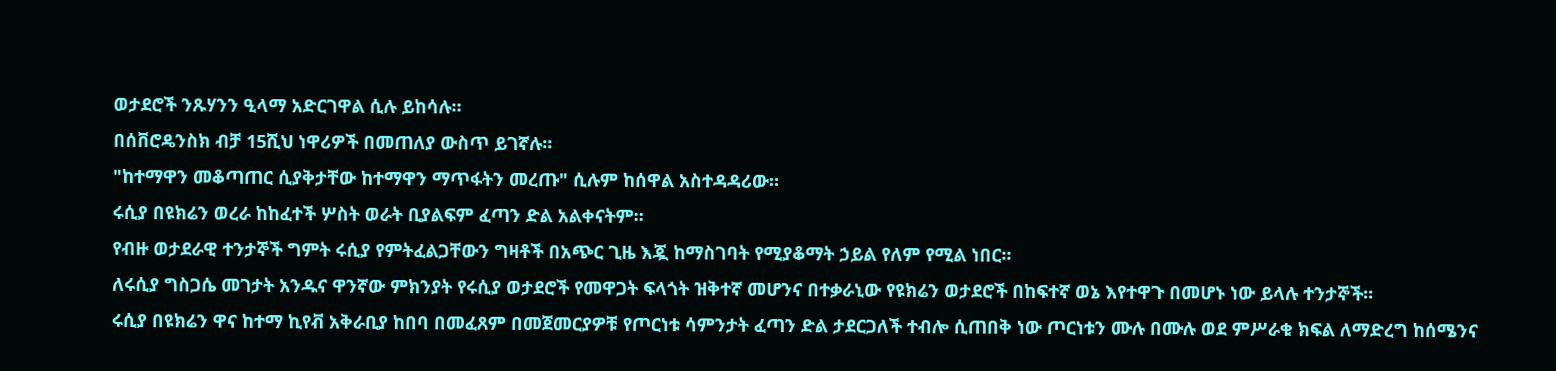ወታደሮች ንጹሃንን ዒላማ አድርገዋል ሲሉ ይከሳሉ።
በሰቨሮዴንስክ ብቻ 15ሺህ ነዋሪዎች በመጠለያ ውስጥ ይገኛሉ።
"ከተማዋን መቆጣጠር ሲያቅታቸው ከተማዋን ማጥፋትን መረጡ" ሲሉም ከሰዋል አስተዳዳሪው።
ሩሲያ በዩክሬን ወረራ ከከፈተች ሦስት ወራት ቢያልፍም ፈጣን ድል አልቀናትም።
የብዙ ወታደራዊ ተንታኞች ግምት ሩሲያ የምትፈልጋቸውን ግዛቶች በአጭር ጊዜ እጇ ከማስገባት የሚያቆማት ኃይል የለም የሚል ነበር።
ለሩሲያ ግስጋሴ መገታት አንዱና ዋንኛው ምክንያት የሩሲያ ወታደሮች የመዋጋት ፍላጎት ዝቅተኛ መሆንና በተቃራኒው የዩክሬን ወታደሮች በከፍተኛ ወኔ እየተዋጉ በመሆኑ ነው ይላሉ ተንታኞች።
ሩሲያ በዩክሬን ዋና ከተማ ኪየቭ አቅራቢያ ከበባ በመፈጸም በመጀመርያዎቹ የጦርነቱ ሳምንታት ፈጣን ድል ታደርጋለች ተብሎ ሲጠበቅ ነው ጦርነቱን ሙሉ በሙሉ ወደ ምሥራቁ ክፍል ለማድረግ ከሰሜንና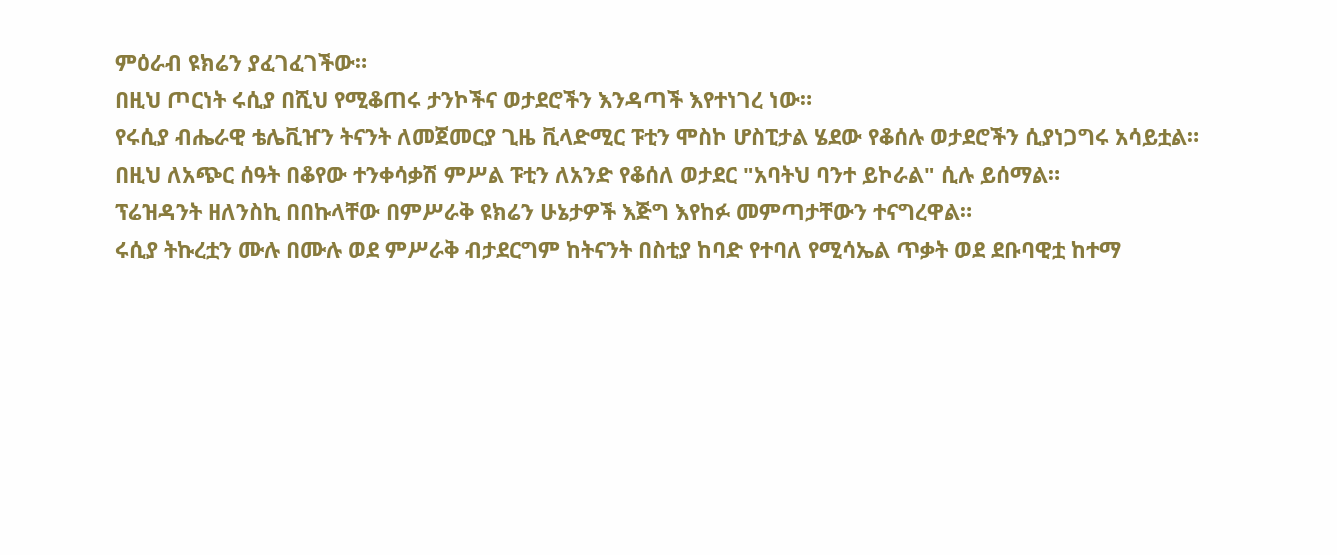ምዕራብ ዩክሬን ያፈገፈገችው።
በዚህ ጦርነት ሩሲያ በሺህ የሚቆጠሩ ታንኮችና ወታደሮችን እንዳጣች እየተነገረ ነው።
የሩሲያ ብሔራዊ ቴሌቪዠን ትናንት ለመጀመርያ ጊዜ ቪላድሚር ፑቲን ሞስኮ ሆስፒታል ሄደው የቆሰሉ ወታደሮችን ሲያነጋግሩ አሳይቷል።
በዚህ ለአጭር ሰዓት በቆየው ተንቀሳቃሽ ምሥል ፑቲን ለአንድ የቆሰለ ወታደር "አባትህ ባንተ ይኮራል" ሲሉ ይሰማል።
ፕሬዝዳንት ዘለንስኪ በበኩላቸው በምሥራቅ ዩክሬን ሁኔታዎች እጅግ እየከፉ መምጣታቸውን ተናግረዋል።
ሩሲያ ትኩረቷን ሙሉ በሙሉ ወደ ምሥራቅ ብታደርግም ከትናንት በስቲያ ከባድ የተባለ የሚሳኤል ጥቃት ወደ ደቡባዊቷ ከተማ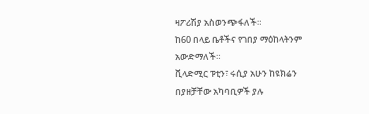ዛፖሪሽያ አስወንጭፋለች።
ከ60 በላይ ቤቶችና የገበያ ማዕከላትንም አውድማለች።
ቪላድሚር ፑቲን፣ ሩሲያ አሁን ከዩክሬን በያዘቻቸው አካባቢዎች ያሉ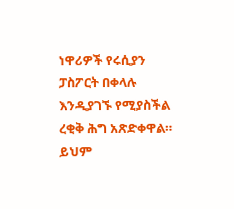ነዋሪዎች የሩሲያን ፓስፖርት በቀላሉ እንዲያገኙ የሚያስችል ረቂቅ ሕግ አጽድቀዋል።
ይህም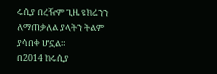ሩሲያ በረዥም ጊዜ ዩክሬንን ለማጠቃለል ያላትን ትልም ያሳበቀ ሆኗል።
በ2014 ከሩሲያ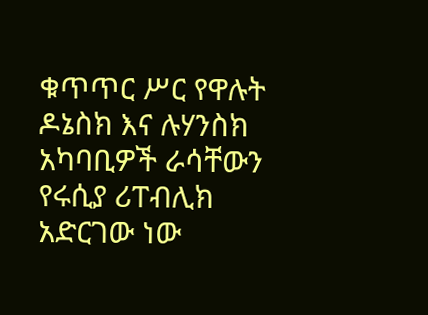ቁጥጥር ሥር የዋሉት ዶኔስክ እና ሉሃንስክ አካባቢዎች ራሳቸውን የሩሲያ ሪፐብሊክ አድርገው ነው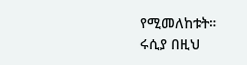የሚመለከቱት።
ሩሲያ በዚህ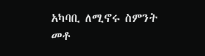አካባቢ ለሚኖሩ ስምንት መቶ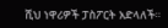ሺህ ነዋሪዎች ፓስፖርት አድላለች።